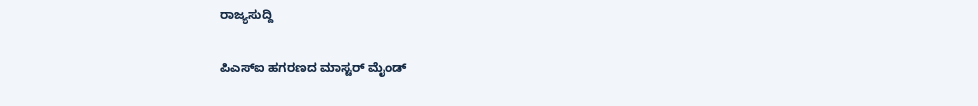ರಾಜ್ಯಸುದ್ದಿ

ಪಿಎಸ್‌ಐ ಹಗರಣದ ಮಾಸ್ಟರ್ ಮೈಂಡ್‌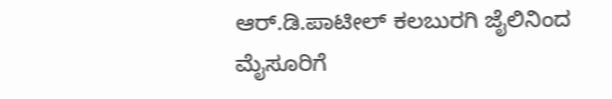ಆರ್.ಡಿ.ಪಾಟೀಲ್ ಕಲಬುರಗಿ ಜೈಲಿನಿಂದ ಮೈಸೂರಿಗೆ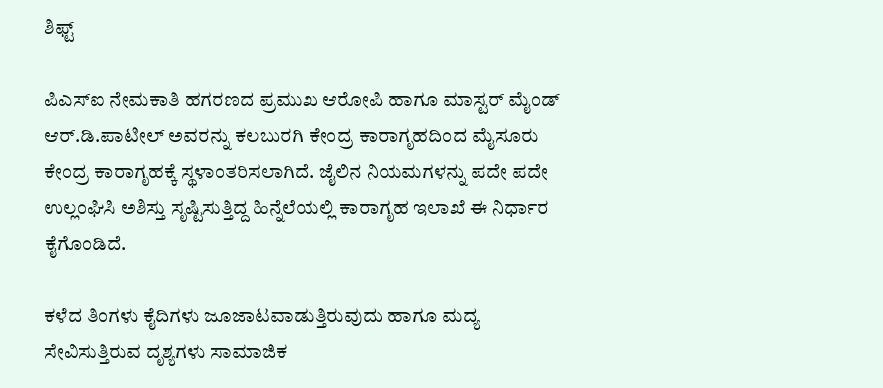ಶಿಫ್ಟ್

ಪಿಎಸ್‌ಐ ನೇಮಕಾತಿ ಹಗರಣದ ಪ್ರಮುಖ ಆರೋಪಿ ಹಾಗೂ ಮಾಸ್ಟರ್ ಮೈಂಡ್ ಆರ್.ಡಿ.ಪಾಟೀಲ್ ಅವರನ್ನು ಕಲಬುರಗಿ ಕೇಂದ್ರ ಕಾರಾಗೃಹದಿಂದ ಮೈಸೂರು ಕೇಂದ್ರ ಕಾರಾಗೃಹಕ್ಕೆ ಸ್ಥಳಾಂತರಿಸಲಾಗಿದೆ. ಜೈಲಿನ ನಿಯಮಗಳನ್ನು ಪದೇ ಪದೇ ಉಲ್ಲಂಘಿಸಿ ಅಶಿಸ್ತು ಸೃಷ್ಟಿಸುತ್ತಿದ್ದ ಹಿನ್ನೆಲೆಯಲ್ಲಿ ಕಾರಾಗೃಹ ಇಲಾಖೆ ಈ ನಿರ್ಧಾರ ಕೈಗೊಂಡಿದೆ.

ಕಳೆದ ತಿಂಗಳು ಕೈದಿಗಳು ಜೂಜಾಟವಾಡುತ್ತಿರುವುದು ಹಾಗೂ ಮದ್ಯ ಸೇವಿಸುತ್ತಿರುವ ದೃಶ್ಯಗಳು ಸಾಮಾಜಿಕ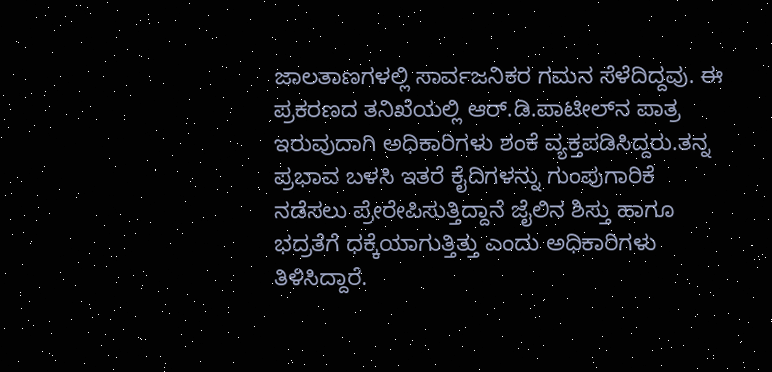ಜಾಲತಾಣಗಳಲ್ಲಿ ಸಾರ್ವಜನಿಕರ ಗಮನ ಸೆಳೆದಿದ್ದವು. ಈ ಪ್ರಕರಣದ ತನಿಖೆಯಲ್ಲಿ ಆರ್.ಡಿ.ಪಾಟೀಲ್‌ನ ಪಾತ್ರ ಇರುವುದಾಗಿ ಅಧಿಕಾರಿಗಳು ಶಂಕೆ ವ್ಯಕ್ತಪಡಿಸಿದ್ದರು.ತನ್ನ ಪ್ರಭಾವ ಬಳಸಿ ಇತರೆ ಕೈದಿಗಳನ್ನು ಗುಂಪುಗಾರಿಕೆ ನಡೆಸಲು ಪ್ರೇರೇಪಿಸುತ್ತಿದ್ದಾನೆ ಜೈಲಿನ ಶಿಸ್ತು ಹಾಗೂ ಭದ್ರತೆಗೆ ಧಕ್ಕೆಯಾಗುತ್ತಿತ್ತು ಎಂದು ಅಧಿಕಾರಿಗಳು ತಿಳಿಸಿದ್ದಾರೆ.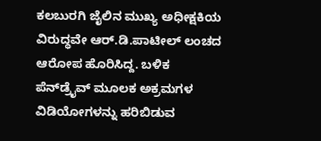ಕಲಬುರಗಿ ಜೈಲಿನ ಮುಖ್ಯ ಅಧೀಕ್ಷಕಿಯ ವಿರುದ್ಧವೇ ಆರ್.ಡಿ.ಪಾಟೀಲ್ ಲಂಚದ ಆರೋಪ ಹೊರಿಸಿದ್ದ. ಬಳಿಕ ಪೆನ್‌ಡ್ರೈವ್ ಮೂಲಕ ಅಕ್ರಮಗಳ ವಿಡಿಯೋಗಳನ್ನು ಹರಿಬಿಡುವ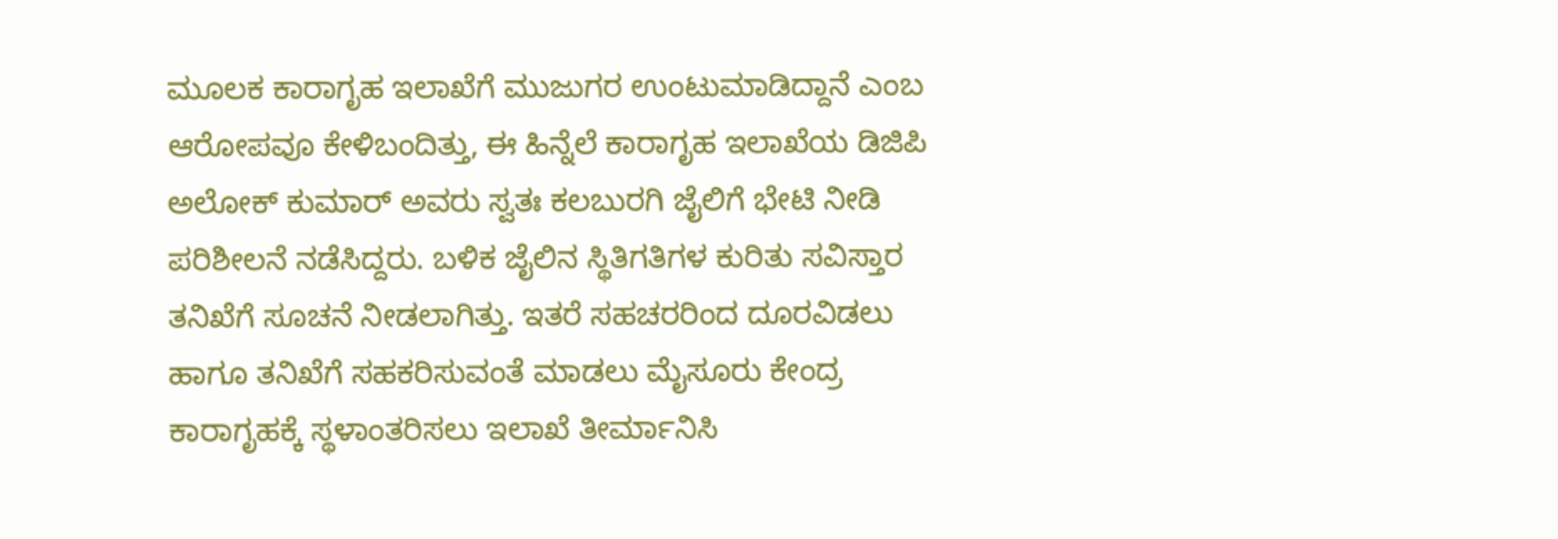ಮೂಲಕ ಕಾರಾಗೃಹ ಇಲಾಖೆಗೆ ಮುಜುಗರ ಉಂಟುಮಾಡಿದ್ದಾನೆ ಎಂಬ ಆರೋಪವೂ ಕೇಳಿಬಂದಿತ್ತು, ಈ ಹಿನ್ನೆಲೆ ಕಾರಾಗೃಹ ಇಲಾಖೆಯ ಡಿಜಿಪಿ ಅಲೋಕ್ ಕುಮಾರ್ ಅವರು ಸ್ವತಃ ಕಲಬುರಗಿ ಜೈಲಿಗೆ ಭೇಟಿ ನೀಡಿ ಪರಿಶೀಲನೆ ನಡೆಸಿದ್ದರು. ಬಳಿಕ ಜೈಲಿನ ಸ್ಥಿತಿಗತಿಗಳ ಕುರಿತು ಸವಿಸ್ತಾರ ತನಿಖೆಗೆ ಸೂಚನೆ ನೀಡಲಾಗಿತ್ತು. ಇತರೆ ಸಹಚರರಿಂದ ದೂರವಿಡಲು ಹಾಗೂ ತನಿಖೆಗೆ ಸಹಕರಿಸುವಂತೆ ಮಾಡಲು ಮೈಸೂರು ಕೇಂದ್ರ ಕಾರಾಗೃಹಕ್ಕೆ ಸ್ಥಳಾಂತರಿಸಲು ಇಲಾಖೆ ತೀರ್ಮಾನಿಸಿ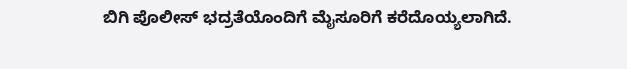ಬಿಗಿ ಪೊಲೀಸ್ ಭದ್ರತೆಯೊಂದಿಗೆ ಮೈಸೂರಿಗೆ ಕರೆದೊಯ್ಯಲಾಗಿದೆ.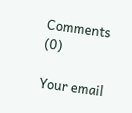Comments (0)

Your email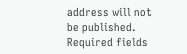address will not be published. Required fields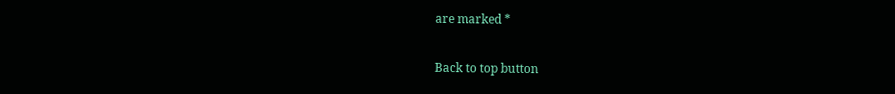are marked *

Back to top button